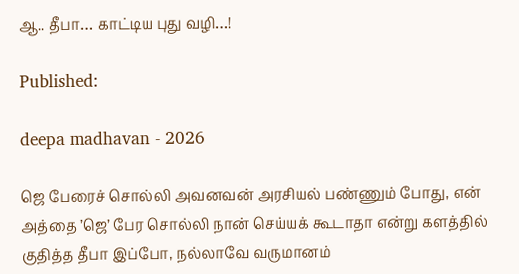ஆ.. தீபா… காட்டிய புது வழி…!

Published:

deepa madhavan - 2026

ஜெ பேரைச் சொல்லி அவனவன் அரசியல் பண்ணும் போது, என் அத்தை ’ஜெ’ பேர சொல்லி நான் செய்யக் கூடாதா என்று களத்தில் குதித்த தீபா இப்போ, நல்லாவே வருமானம்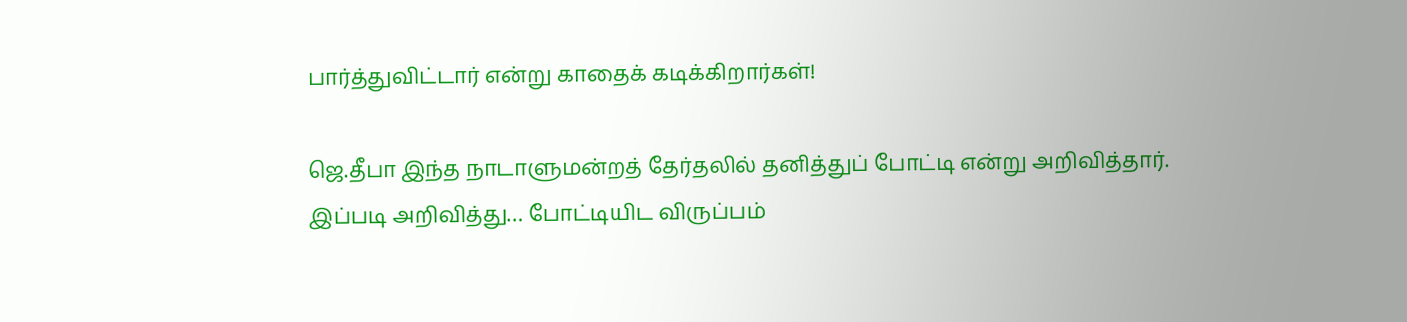பார்த்துவிட்டார் என்று காதைக் கடிக்கிறார்கள்!

ஜெ.தீபா இந்த நாடாளுமன்றத் தேர்தலில் தனித்துப் போட்டி என்று அறிவித்தார். இப்படி அறிவித்து… போட்டியிட விருப்பம்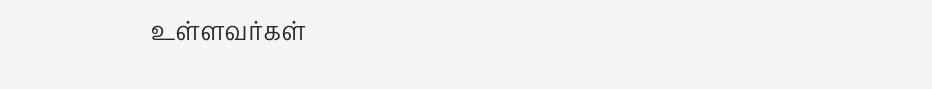உள்ளவர்கள்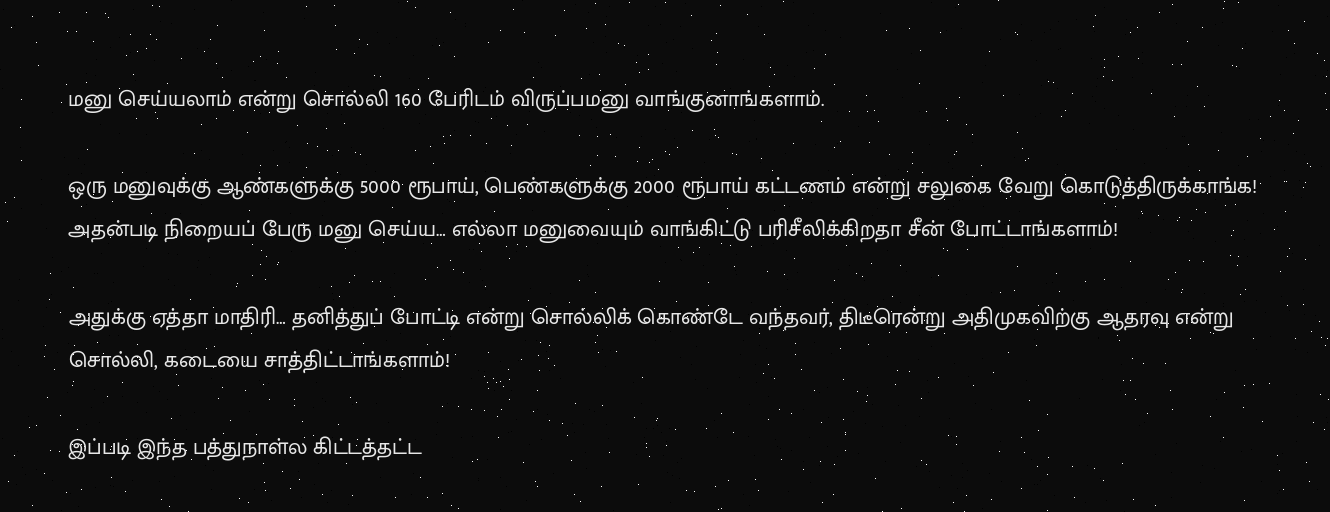மனு செய்யலாம் என்று சொல்லி 160 பேரிடம் விருப்பமனு வாங்குனாங்களாம்.

ஒரு மனுவுக்கு ஆண்களுக்கு 5000 ரூபாய், பெண்களுக்கு 2000 ரூபாய் கட்டணம் என்று சலுகை வேறு கொடுத்திருக்காங்க! அதன்படி நிறையப் பேரு மனு செய்ய… எல்லா மனுவையும் வாங்கிட்டு பரிசீலிக்கிறதா சீன் போட்டாங்களாம்!

அதுக்கு ஏத்தா மாதிரி… தனித்துப் போட்டி என்று சொல்லிக் கொண்டே வந்தவர், திடீரென்று அதிமுகவிற்கு ஆதரவு என்று சொல்லி, கடையை சாத்திட்டாங்களாம்!

இப்படி இந்த பத்துநாள்ல கிட்டத்தட்ட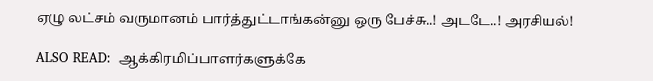ஏழு லட்சம் வருமானம் பார்த்துட்டாங்கன்னு ஒரு பேச்சு..! அடடே..! அரசியல்!

ALSO READ:  ஆக்கிரமிப்பாளர்களுக்கே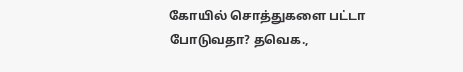கோயில் சொத்துகளை பட்டா போடுவதா? தவெக.,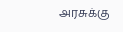அரசுக்கு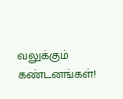வலுக்கும் கண்டனங்கள்!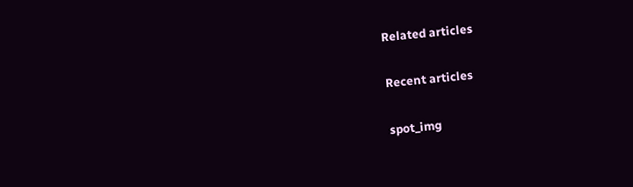Related articles

Recent articles

spot_img